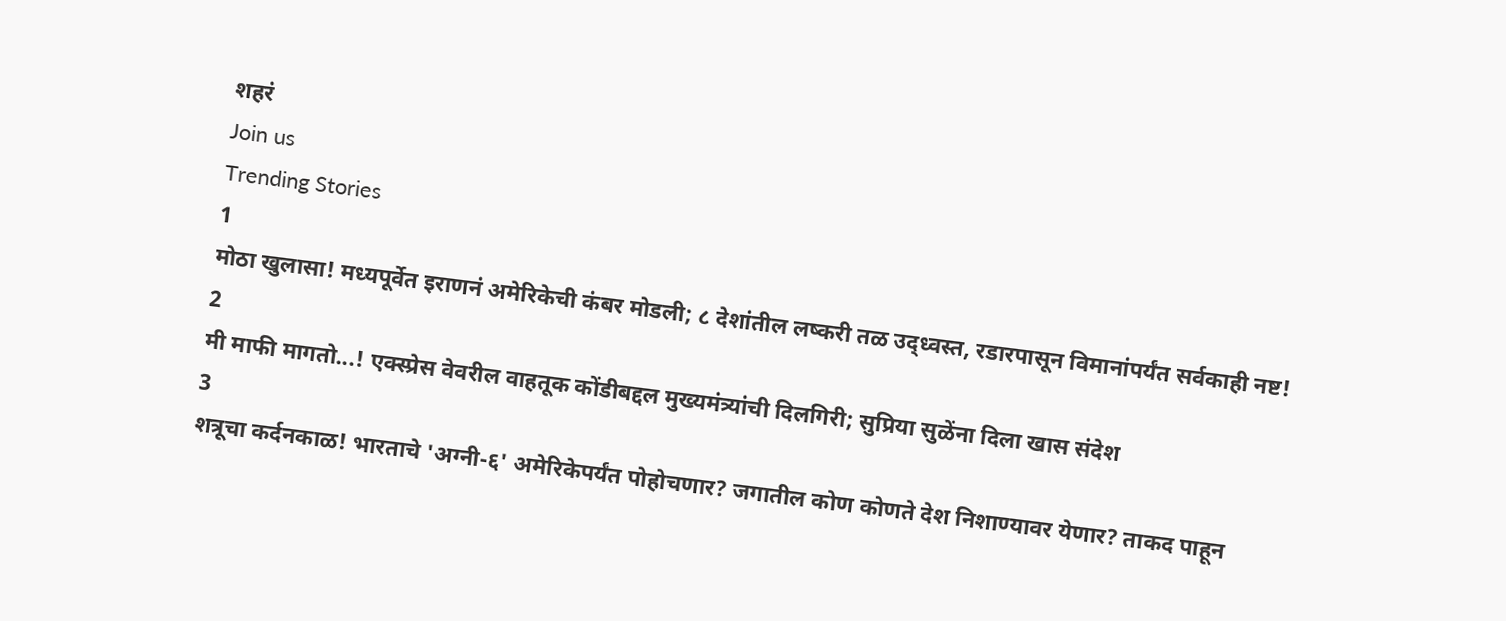शहरं
Join us
Trending Stories
1
मोठा खुलासा! मध्यपूर्वेत इराणनं अमेरिकेची कंबर मोडली; ८ देशांतील लष्करी तळ उद्ध्वस्त, रडारपासून विमानांपर्यंत सर्वकाही नष्ट!
2
मी माफी मागतो...! एक्स्प्रेस वेवरील वाहतूक कोंडीबद्दल मुख्यमंत्र्यांची दिलगिरी; सुप्रिया सुळेंना दिला खास संदेश
3
शत्रूचा कर्दनकाळ! भारताचे 'अग्नी-६' अमेरिकेपर्यंत पोहोचणार? जगातील कोण कोणते देश निशाण्यावर येणार? ताकद पाहून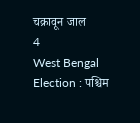चक्रावून जाल
4
West Bengal Election : पश्चिम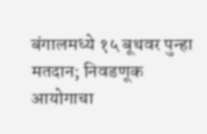बंगालमध्ये १५ बूथवर पुन्हा मतदान; निवडणूक आयोगाचा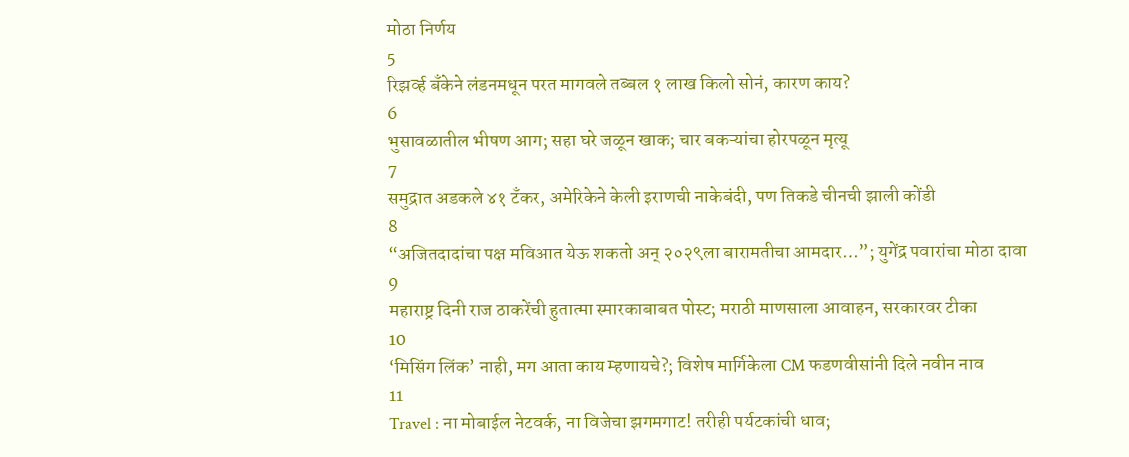मोठा निर्णय
5
रिझर्व्ह बँकेने लंडनमधून परत मागवले तब्बल १ लाख किलो सोनं, कारण काय?
6
भुसावळातील भीषण आग; सहा घरे जळून खाक; चार बकऱ्यांचा होरपळून मृत्यू
7
समुद्रात अडकले ४१ टँकर, अमेरिकेने केली इराणची नाकेबंदी, पण तिकडे चीनची झाली कोंडी
8
“अजितदादांचा पक्ष मविआत येऊ शकतो अन् २०२९ला बारामतीचा आमदार…”; युगेंद्र पवारांचा मोठा दावा
9
महाराष्ट्र दिनी राज ठाकरेंची हुतात्मा स्मारकाबाबत पोस्ट; मराठी माणसाला आवाहन, सरकारवर टीका
10
‘मिसिंग लिंक’ नाही, मग आता काय म्हणायचे?; विशेष मार्गिकेला CM फडणवीसांनी दिले नवीन नाव
11
Travel : ना मोबाईल नेटवर्क, ना विजेचा झगमगाट! तरीही पर्यटकांची धाव;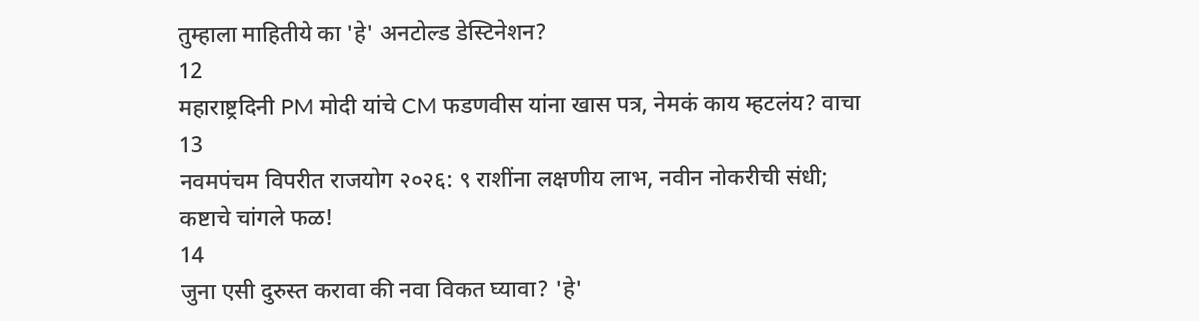तुम्हाला माहितीये का 'हे' अनटोल्ड डेस्टिनेशन?
12
महाराष्ट्रदिनी PM मोदी यांचे CM फडणवीस यांना खास पत्र, नेमकं काय म्हटलंय? वाचा
13
नवमपंचम विपरीत राजयोग २०२६: ९ राशींना लक्षणीय लाभ, नवीन नोकरीची संधी; कष्टाचे चांगले फळ!
14
जुना एसी दुरुस्त करावा की नवा विकत घ्यावा? 'हे'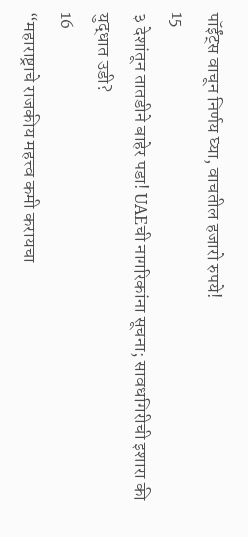पॉईंट्स वाचून निर्णय घ्या, वाचतील हजारो रुपये!
15
३ देशांतून तातडीने बाहेर पडा! UAEची नागरिकांना सूचना; सावधगिरीची इशारा की युद्धात उडी?
16
“महाराष्ट्राचे राजकीय महत्त्व कमी करायचा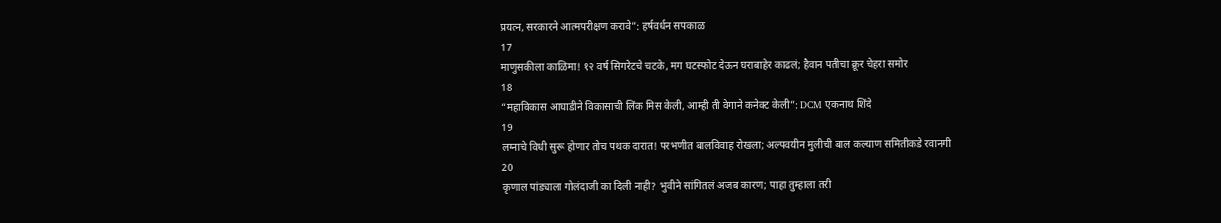प्रयत्न, सरकारने आत्मपरीक्षण करावे”: हर्षवर्धन सपकाळ
17
माणुसकीला काळिमा! १२ वर्ष सिगरेटचे चटके, मग घटस्फोट देऊन घराबाहेर काढलं; हैवान पतीचा क्रूर चेहरा समोर
18
“महाविकास आघाडीने विकासाची लिंक मिस केली, आम्ही ती वेगाने कनेक्ट केली”: DCM एकनाथ शिंदे
19
लग्नाचे विधी सुरू होणार तोच पथक दारात! परभणीत बालविवाह रोखला; अल्पवयीन मुलीची बाल कल्याण समितीकडे रवानगी
20
कृणाल पांड्याला गोलंदाजी का दिली नाही? भुवीने सांगितलं अजब कारण; पाहा तुम्हाला तरी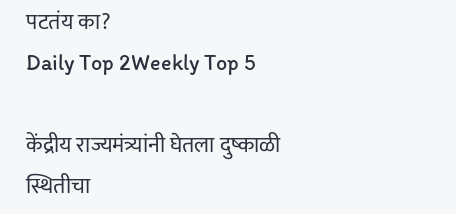पटतंय का?
Daily Top 2Weekly Top 5

केंद्रीय राज्यमंत्र्यांनी घेतला दुष्काळी स्थितीचा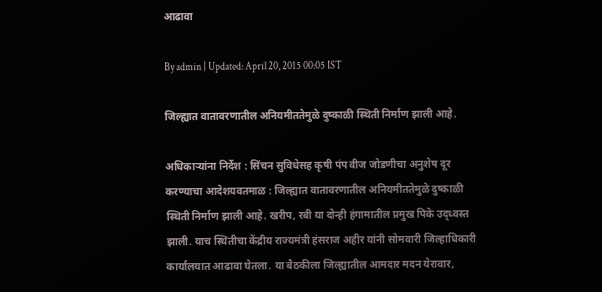आढावा

By admin | Updated: April 20, 2015 00:05 IST

जिल्ह्यात वातावरणातील अनियमीततेमुळे दुष्काळी स्थिती निर्माण झाली आहे.

अधिकाऱ्यांना निर्देश : सिंचन सुविधेसह कृषी पंप वीज जोडणीचा अनुशेष दूर करण्याचा आदेशयवतमाळ : जिल्ह्यात वातावरणातील अनियमीततेमुळे दुष्काळी स्थिती निर्माण झाली आहे. खरीप, रबी या दोन्ही हंगामातील प्रमुख पिके उद्ध्वस्त झाली. याच स्थितीचा केंद्रीय राज्यमंत्री हंसराज अहीर यांनी सोमवारी जिल्हाधिकारी कार्यालयात आढावा घेतला. या बैठकीला जिल्ह्यातील आमदार मदन येरावार,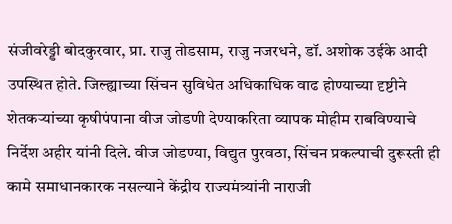संजीवरेड्डी बोदकुरवार, प्रा. राजु तोडसाम, राजु नजरधने, डॉ. अशोक उईके आदी उपस्थित होते. जिल्ह्याच्या सिंचन सुविधेत अधिकाधिक वाढ होण्याच्या दृष्टीने शेतकऱ्यांच्या कृषीपंपाना वीज जोडणी देण्याकरिता व्यापक मोहीम राबविण्याचे निर्देश अहीर यांनी दिले. वीज जोडण्या, विद्युत पुरवठा, सिंचन प्रकल्पाची दुरूस्ती ही कामे समाधानकारक नसल्याने केंद्रीय राज्यमंत्र्यांनी नाराजी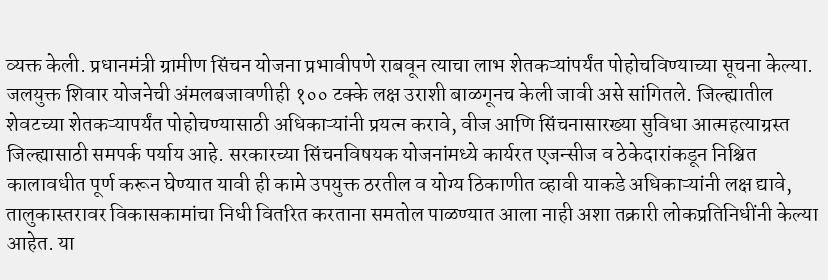व्यक्त केली. प्रधानमंत्री ग्रामीण सिंचन योजना प्रभावीपणे राबवून त्याचा लाभ शेतकऱ्यांपर्यंत पोहोचविण्याच्या सूचना केल्या. जलयुक्त शिवार योजनेची अंमलबजावणीही १०० टक्के लक्ष उराशी बाळगूनच केली जावी असे सांगितले. जिल्ह्यातील शेवटच्या शेतकऱ्यापर्यंत पोहोचण्यासाठी अधिकाऱ्यांनी प्रयत्न करावे, वीज आणि सिंचनासारख्या सुविधा आत्महत्याग्रस्त जिल्ह्यासाठी समपर्क पर्याय आहे. सरकारच्या सिंचनविषयक योजनांमध्ये कार्यरत एजन्सीज व ठेकेदारांकडून निश्चित कालावधीत पूर्ण करून घेण्यात यावी ही कामे उपयुक्त ठरतील व योग्य ठिकाणीत व्हावी याकडे अधिकाऱ्यांनी लक्ष द्यावे, तालुकास्तरावर विकासकामांचा निधी वितरित करताना समतोल पाळण्यात आला नाही अशा तक्रारी लोकप्रतिनिधींनी केल्या आहेत. या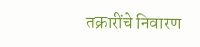तक्रारींचे निवारण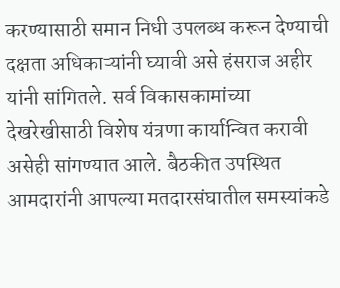करण्यासाठी समान निधी उपलब्ध करून देण्याची दक्षता अधिकाऱ्यांनी घ्यावी असे हंसराज अहीर यांनी सांगितले. सर्व विकासकामांच्या देखरेखीसाठी विशेष यंत्रणा कार्यान्वित करावी असेही सांगण्यात आले. बैठकीत उपस्थित आमदारांनी आपल्या मतदारसंघातील समस्यांकडे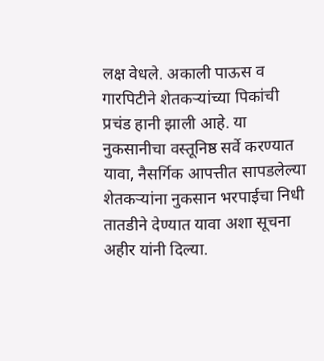लक्ष वेधले. अकाली पाऊस व गारपिटीने शेतकऱ्यांच्या पिकांची प्रचंड हानी झाली आहे. या नुकसानीचा वस्तूनिष्ठ सर्वे करण्यात यावा, नैसर्गिक आपत्तीत सापडलेल्या शेतकऱ्यांना नुकसान भरपाईचा निधी तातडीने देण्यात यावा अशा सूचना अहीर यांनी दिल्या.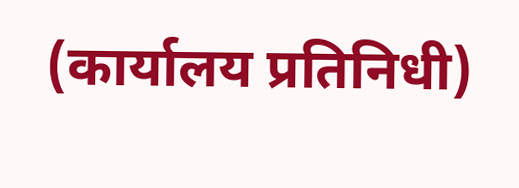(कार्यालय प्रतिनिधी)